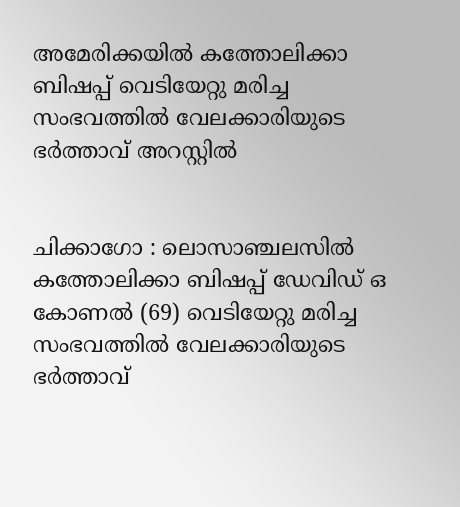അമേരിക്കയില്‍ കത്തോലിക്കാ ബിഷപ്പ് വെടിയേറ്റു മരിച്ച സംഭവത്തിൽ വേലക്കാരിയുടെ ഭര്‍ത്താവ് അറസ്റ്റില്‍


ചിക്കാഗോ : ലൊസാഞ്ചലസില്‍ കത്തോലിക്കാ ബിഷപ്പ് ഡേവിഡ് ഒ കോണല്‍ (69) വെടിയേറ്റു മരിച്ച സംഭവത്തില്‍ വേലക്കാരിയുടെ ഭര്‍ത്താവ്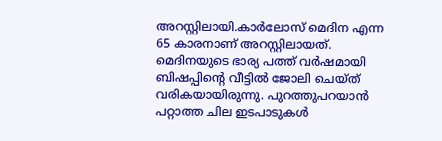അറസ്റ്റിലായി.കാര്‍ലോസ് മെദിന എന്ന 65 കാരനാണ് അറസ്റ്റിലായത്. മെദിനയുടെ ഭാര്യ പത്ത് വര്‍ഷമായി ബിഷപ്പിന്റെ വീട്ടില്‍ ജോലി ചെയ്ത് വരികയായിരുന്നു. പുറത്തുപറയാന്‍ പറ്റാത്ത ചില ഇടപാടുകള്‍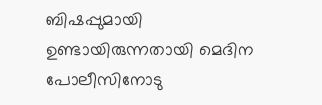ബിഷപ്പുമായി ഉണ്ടായിരുന്നതായി മെദിന പോലീസിനോടു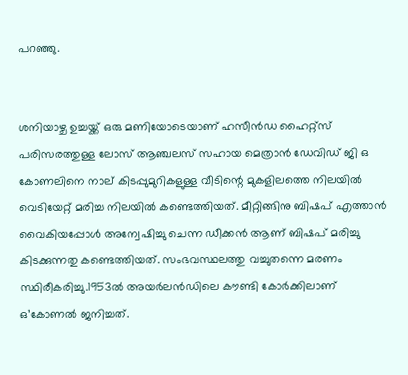പറഞ്ഞു.


ശനിയാഴ്ച ഉച്ചയ്ക്ക് ഒരു മണിയോടെയാണ് ഹസീന്‍ഡ ഹൈറ്റ്‌സ് പരിസരത്തുള്ള ലോസ് ആഞ്ചലസ് സഹായ മെത്രാന്‍ ഡേവിഡ് ജി ഒ കോണലിനെ നാല് കിടപ്പുമുറികളുള്ള വീടിന്റെ മുകളിലത്തെ നിലയില്‍ വെടിയേറ്റ് മരിച്ച നിലയില്‍ കണ്ടെത്തിയത്. മീറ്റിങ്ങിനു ബിഷപ് എത്താന്‍ വൈകിയപ്പോള്‍ അന്വേഷിച്ചു ചെന്ന ഡീക്കന്‍ ആണ് ബിഷപ് മരിച്ചു കിടക്കുന്നതു കണ്ടെത്തിയത്. സംഭവസ്ഥലത്തു വച്ചുതന്നെ മരണം സ്ഥിരീകരിച്ചു.1953ല്‍ അയര്‍ലന്‍ഡിലെ കൗണ്ടി കോര്‍ക്കിലാണ് ഒ’കോണല്‍ ജനിച്ചത്.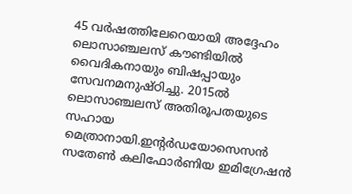45 വര്‍ഷത്തിലേറെയായി അദ്ദേഹം ലൊസാഞ്ചലസ് കൗണ്ടിയില്‍ വൈദികനായും ബിഷപ്പായും സേവനമനുഷ്ഠിച്ചു. 2015ല്‍ ലൊസാഞ്ചലസ് അതിരൂപതയുടെ സഹായ മെത്രാനായി.ഇന്റര്‍ഡയോസെസന്‍ സതേണ്‍ കലിഫോര്‍ണിയ ഇമിഗ്രേഷന്‍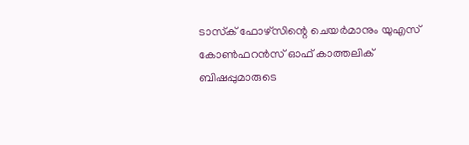ടാസ്‌ക് ഫോഴ്‌സിന്റെ ചെയര്‍മാനും യുഎസ് കോണ്‍ഫറന്‍സ് ഓഫ് കാത്തലിക് ബിഷപ്പുമാരുടെ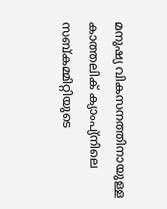മനുഷ്യ വികസനത്തിനായുള്ള കാത്തലിക് ക്യാംപ്യ്‌നിലെ സബ്കമ്മിറ്റിയുടെ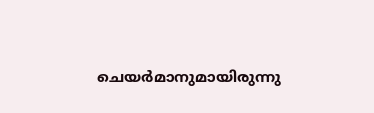ചെയര്‍മാനുമായിരുന്നു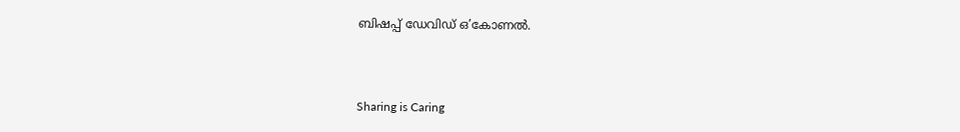ബിഷപ്പ് ഡേവിഡ് ഒ’കോണല്‍.



Sharing is Caring